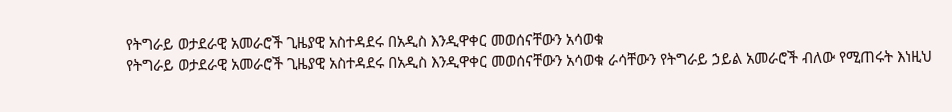የትግራይ ወታደራዊ አመራሮች ጊዜያዊ አስተዳደሩ በአዲስ እንዲዋቀር መወሰናቸውን አሳወቁ
የትግራይ ወታደራዊ አመራሮች ጊዜያዊ አስተዳደሩ በአዲስ እንዲዋቀር መወሰናቸውን አሳወቁ ራሳቸውን የትግራይ ኃይል አመራሮች ብለው የሚጠሩት እነዚህ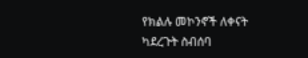የክልሉ መኮንኖች ለቀናት ካደረጉት ስብሰባ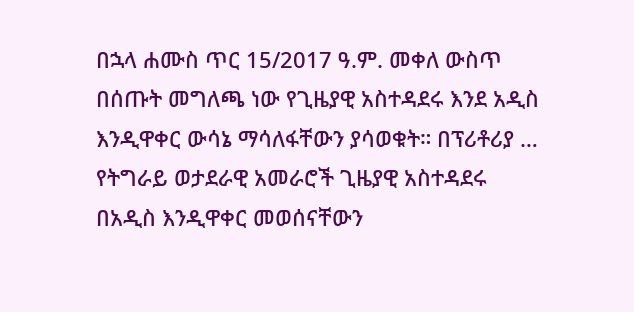በኋላ ሐሙስ ጥር 15/2017 ዓ.ም. መቀለ ውስጥ በሰጡት መግለጫ ነው የጊዜያዊ አስተዳደሩ እንደ አዲስ እንዲዋቀር ውሳኔ ማሳለፋቸውን ያሳወቁት። በፕሪቶሪያ …
የትግራይ ወታደራዊ አመራሮች ጊዜያዊ አስተዳደሩ በአዲስ እንዲዋቀር መወሰናቸውን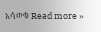አሳወቁ Read more »